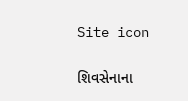Site icon

શિવસેનાના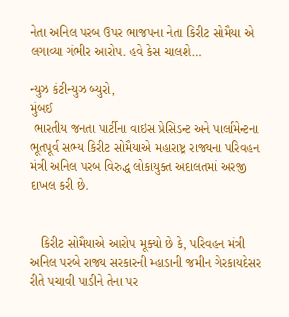નેતા અનિલ પરબ ઉપર ભાજપના નેતા કિરીટ સોમૈયા એ લગાવ્યા ગંભીર આરોપ. હવે કેસ ચાલશે…

ન્યુઝ કંટીન્યુઝ બ્યુરો,
મુંબઈ
 ભારતીય જનતા પાર્ટીના વાઇસ પ્રેસિડન્ટ અને પાર્લામેન્ટના ભૂતપૂર્વ સભ્ય કિરીટ સોમૈયાએ મહારાષ્ટ્ર રાજ્યના પરિવહન મંત્રી અનિલ પરબ વિરુદ્ધ લોકાયુક્ત અદાલતમાં અરજી દાખલ કરી છે.


   કિરીટ સોમૈયાએ આરોપ મૂક્યો છે કે, પરિવહન મંત્રી અનિલ પરબે રાજ્ય સરકારની મ્હાડાની જમીન ગેરકાયદેસર રીતે પચાવી પાડીને તેના પર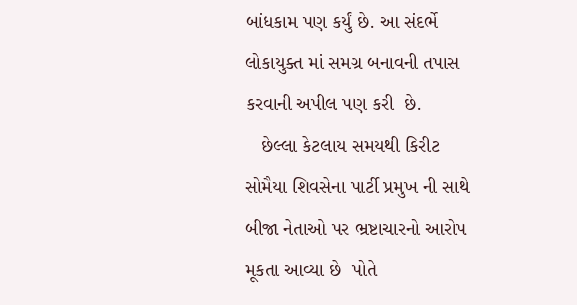બાંધકામ પણ કર્યું છે. આ સંદર્ભે લોકાયુક્ત માં સમગ્ર બનાવની તપાસ કરવાની અપીલ પણ કરી  છે.
   છેલ્લા કેટલાય સમયથી કિરીટ સોમૈયા શિવસેના પાર્ટી પ્રમુખ ની સાથે બીજા નેતાઓ પર ભ્રષ્ટાચારનો આરોપ મૂકતા આવ્યા છે  પોતે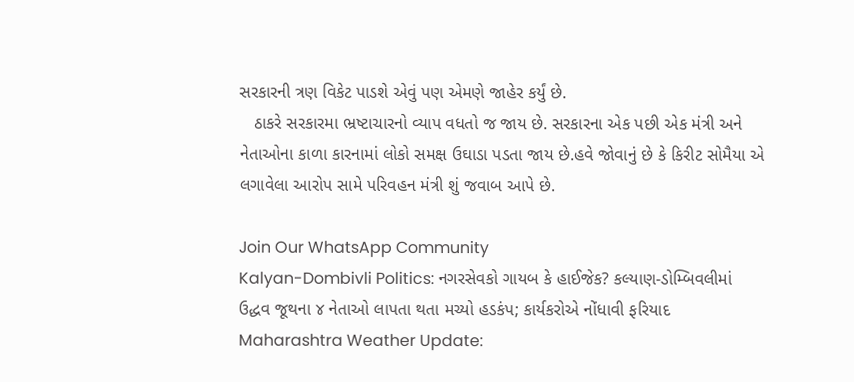સરકારની ત્રણ વિકેટ પાડશે એવું પણ એમણે જાહેર કર્યું છે.
   ઠાકરે સરકારમા ભ્રષ્ટાચારનો વ્યાપ વધતો જ જાય છે. સરકારના એક પછી એક મંત્રી અને નેતાઓના કાળા કારનામાં લોકો સમક્ષ ઉઘાડા પડતા જાય છે.હવે જોવાનું છે કે કિરીટ સોમૈયા એ લગાવેલા આરોપ સામે પરિવહન મંત્રી શું જવાબ આપે છે.

Join Our WhatsApp Community
Kalyan-Dombivli Politics: નગરસેવકો ગાયબ કે હાઈજેક? કલ્યાણ-ડોમ્બિવલીમાં ઉદ્ધવ જૂથના ૪ નેતાઓ લાપતા થતા મચ્યો હડકંપ; કાર્યકરોએ નોંધાવી ફરિયાદ
Maharashtra Weather Update: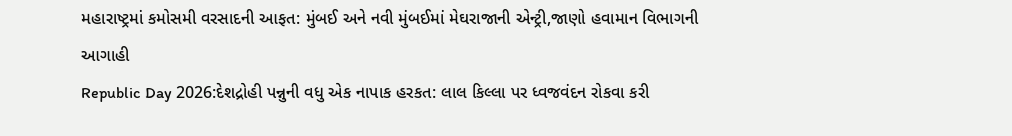મહારાષ્ટ્રમાં કમોસમી વરસાદની આફત: મુંબઈ અને નવી મુંબઈમાં મેઘરાજાની એન્ટ્રી,જાણો હવામાન વિભાગની આગાહી
Republic Day 2026:દેશદ્રોહી પન્નુની વધુ એક નાપાક હરકત: લાલ કિલ્લા પર ધ્વજવંદન રોકવા કરી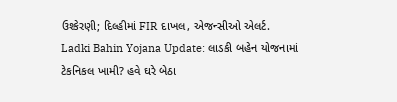ઉશ્કેરણી; દિલ્હીમાં FIR દાખલ, એજન્સીઓ એલર્ટ.
Ladki Bahin Yojana Update: લાડકી બહેન યોજનામાં ટેકનિકલ ખામી? હવે ઘરે બેઠા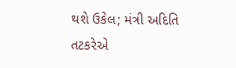થશે ઉકેલ; મંત્રી અદિતિ તટકરેએ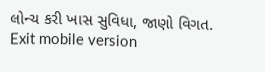લોન્ચ કરી ખાસ સુવિધા, જાણો વિગત.
Exit mobile version